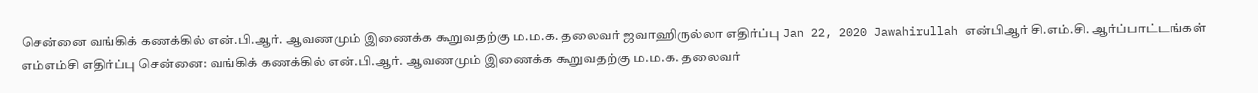சென்னை வங்கிக் கணக்கில் என்.பி.ஆர். ஆவணமும் இணைக்க கூறுவதற்கு ம.ம.க. தலைவர் ஜவாஹிருல்லா எதிர்ப்பு Jan 22, 2020 Jawahirullah என்பிஆர் சி.எம்.சி. ஆர்ப்பாட்டங்கள் எம்எம்சி எதிர்ப்பு சென்னை: வங்கிக் கணக்கில் என்.பி.ஆர். ஆவணமும் இணைக்க கூறுவதற்கு ம.ம.க. தலைவர்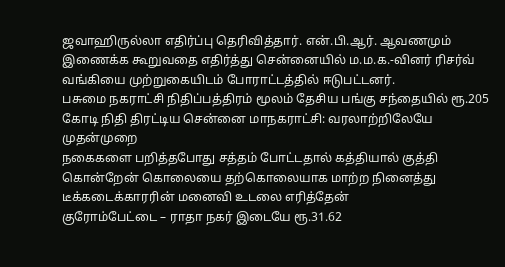ஜவாஹிருல்லா எதிர்ப்பு தெரிவித்தார். என்.பி.ஆர். ஆவணமும் இணைக்க கூறுவதை எதிர்த்து சென்னையில் ம.ம.க.-வினர் ரிசர்வ் வங்கியை முற்றுகையிடம் போராட்டத்தில் ஈடுபட்டனர்.
பசுமை நகராட்சி நிதிப்பத்திரம் மூலம் தேசிய பங்கு சந்தையில் ரூ.205 கோடி நிதி திரட்டிய சென்னை மாநகராட்சி: வரலாற்றிலேயே முதன்முறை
நகைகளை பறித்தபோது சத்தம் போட்டதால் கத்தியால் குத்தி கொன்றேன் கொலையை தற்கொலையாக மாற்ற நினைத்து டீக்கடைக்காரரின் மனைவி உடலை எரித்தேன்
குரோம்பேட்டை – ராதா நகர் இடையே ரூ.31.62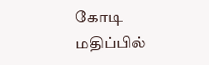கோடி மதிப்பில்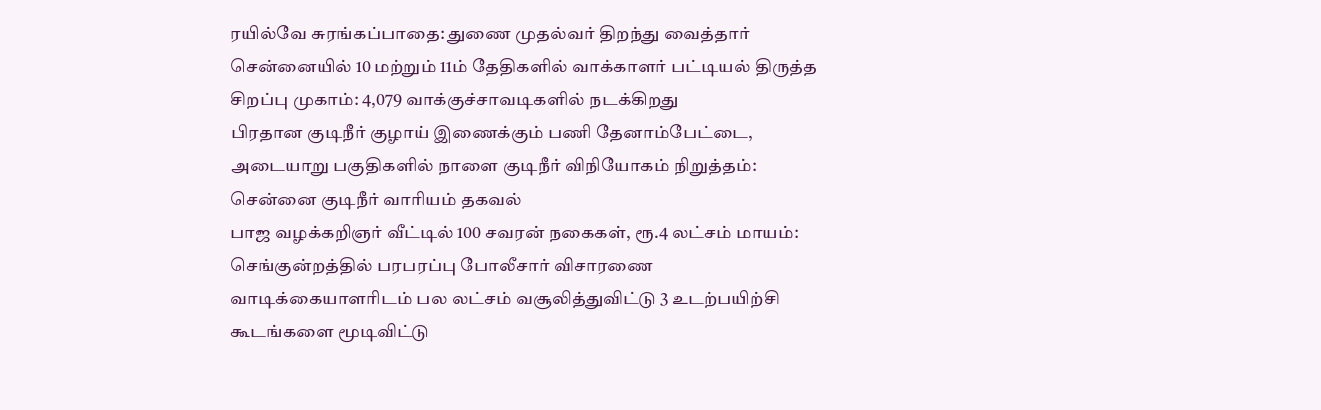ரயில்வே சுரங்கப்பாதை: துணை முதல்வர் திறந்து வைத்தார்
சென்னையில் 10 மற்றும் 11ம் தேதிகளில் வாக்காளர் பட்டியல் திருத்த சிறப்பு முகாம்: 4,079 வாக்குச்சாவடிகளில் நடக்கிறது
பிரதான குடிநீர் குழாய் இணைக்கும் பணி தேனாம்பேட்டை, அடையாறு பகுதிகளில் நாளை குடிநீர் விநியோகம் நிறுத்தம்: சென்னை குடிநீர் வாரியம் தகவல்
பாஜ வழக்கறிஞர் வீட்டில் 100 சவரன் நகைகள், ரூ.4 லட்சம் மாயம்: செங்குன்றத்தில் பரபரப்பு போலீசார் விசாரணை
வாடிக்கையாளரிடம் பல லட்சம் வசூலித்துவிட்டு 3 உடற்பயிற்சி கூடங்களை மூடிவிட்டு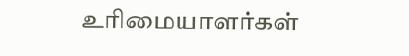உரிமையாளர்கள்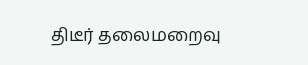திடீர் தலைமறைவு